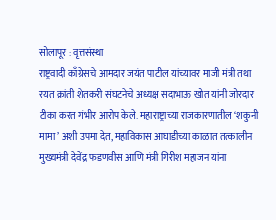सोलापूर : वृत्तसंस्था
राष्ट्रवादी काँग्रेसचे आमदार जयंत पाटील यांच्यावर माजी मंत्री तथा रयत क्रांती शेतकरी संघटनेचे अध्यक्ष सदाभाऊ खोत यांनी जोरदार टीका करत गंभीर आरोप केले. महाराष्ट्राच्या राजकारणातील ‘शकुनी मामा’ अशी उपमा देत, महाविकास आघाडीच्या काळात तत्कालीन मुख्यमंत्री देवेंद्र फडणवीस आणि मंत्री गिरीश महाजन यांना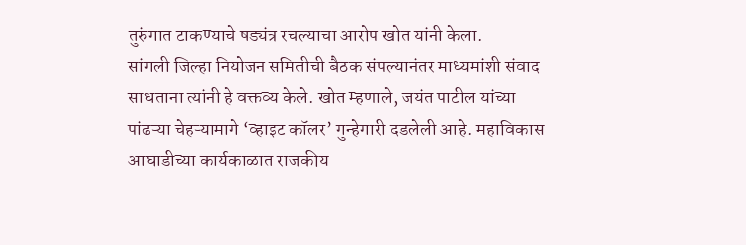तुरुंगात टाकण्याचे षड्यंत्र रचल्याचा आरोप खोत यांनी केला.
सांगली जिल्हा नियोजन समितीची बैठक संपल्यानंतर माध्यमांशी संवाद साधताना त्यांनी हे वक्तव्य केले. खोत म्हणाले, जयंत पाटील यांच्या पांढऱ्या चेहऱ्यामागे ‘व्हाइट कॉलर’ गुन्हेगारी दडलेली आहे. महाविकास आघाडीच्या कार्यकाळात राजकीय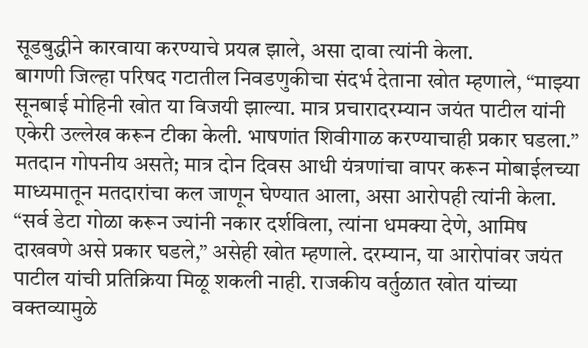सूडबुद्धीने कारवाया करण्याचे प्रयत्न झाले, असा दावा त्यांनी केला.
बागणी जिल्हा परिषद गटातील निवडणुकीचा संदर्भ देताना खोत म्हणाले, “माझ्या सूनबाई मोहिनी खोत या विजयी झाल्या. मात्र प्रचारादरम्यान जयंत पाटील यांनी एकेरी उल्लेख करून टीका केली. भाषणांत शिवीगाळ करण्याचाही प्रकार घडला.”
मतदान गोपनीय असते; मात्र दोन दिवस आधी यंत्रणांचा वापर करून मोबाईलच्या माध्यमातून मतदारांचा कल जाणून घेण्यात आला, असा आरोपही त्यांनी केला. “सर्व डेटा गोळा करून ज्यांनी नकार दर्शविला, त्यांना धमक्या देणे, आमिष दाखवणे असे प्रकार घडले,” असेही खोत म्हणाले. दरम्यान, या आरोपांवर जयंत पाटील यांची प्रतिक्रिया मिळू शकली नाही. राजकीय वर्तुळात खोत यांच्या वक्तव्यामुळे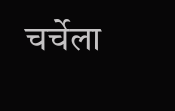चर्चेला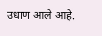उधाण आले आहे.